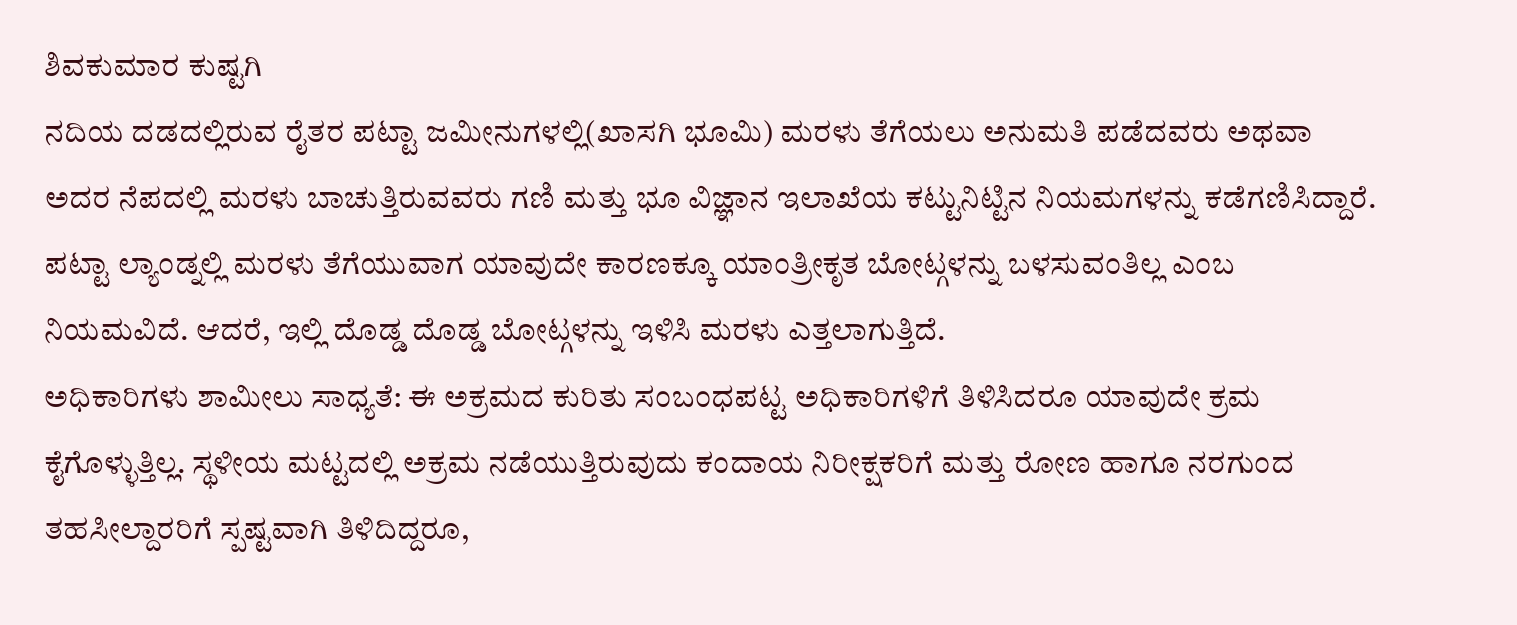ಶಿವಕುಮಾರ ಕುಷ್ಟಗಿ
ನದಿಯ ದಡದಲ್ಲಿರುವ ರೈತರ ಪಟ್ಟಾ ಜಮೀನುಗಳಲ್ಲಿ(ಖಾಸಗಿ ಭೂಮಿ) ಮರಳು ತೆಗೆಯಲು ಅನುಮತಿ ಪಡೆದವರು ಅಥವಾ ಅದರ ನೆಪದಲ್ಲಿ ಮರಳು ಬಾಚುತ್ತಿರುವವರು ಗಣಿ ಮತ್ತು ಭೂ ವಿಜ್ಞಾನ ಇಲಾಖೆಯ ಕಟ್ಟುನಿಟ್ಟಿನ ನಿಯಮಗಳನ್ನು ಕಡೆಗಣಿಸಿದ್ದಾರೆ. ಪಟ್ಟಾ ಲ್ಯಾಂಡ್ನಲ್ಲಿ ಮರಳು ತೆಗೆಯುವಾಗ ಯಾವುದೇ ಕಾರಣಕ್ಕೂ ಯಾಂತ್ರೀಕೃತ ಬೋಟ್ಗಳನ್ನು ಬಳಸುವಂತಿಲ್ಲ ಎಂಬ ನಿಯಮವಿದೆ. ಆದರೆ, ಇಲ್ಲಿ ದೊಡ್ಡ ದೊಡ್ಡ ಬೋಟ್ಗಳನ್ನು ಇಳಿಸಿ ಮರಳು ಎತ್ತಲಾಗುತ್ತಿದೆ.
ಅಧಿಕಾರಿಗಳು ಶಾಮೀಲು ಸಾಧ್ಯತೆ: ಈ ಅಕ್ರಮದ ಕುರಿತು ಸಂಬಂಧಪಟ್ಟ ಅಧಿಕಾರಿಗಳಿಗೆ ತಿಳಿಸಿದರೂ ಯಾವುದೇ ಕ್ರಮ ಕೈಗೊಳ್ಳುತ್ತಿಲ್ಲ. ಸ್ಥಳೀಯ ಮಟ್ಟದಲ್ಲಿ ಅಕ್ರಮ ನಡೆಯುತ್ತಿರುವುದು ಕಂದಾಯ ನಿರೀಕ್ಷಕರಿಗೆ ಮತ್ತು ರೋಣ ಹಾಗೂ ನರಗುಂದ ತಹಸೀಲ್ದಾರರಿಗೆ ಸ್ಪಷ್ಟವಾಗಿ ತಿಳಿದಿದ್ದರೂ,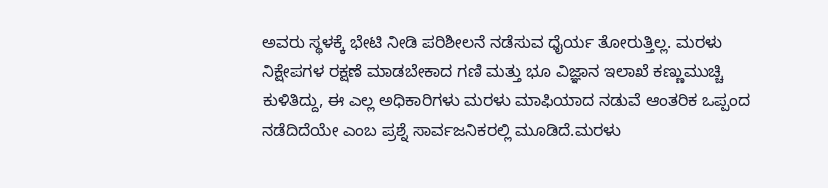ಅವರು ಸ್ಥಳಕ್ಕೆ ಭೇಟಿ ನೀಡಿ ಪರಿಶೀಲನೆ ನಡೆಸುವ ಧೈರ್ಯ ತೋರುತ್ತಿಲ್ಲ. ಮರಳು ನಿಕ್ಷೇಪಗಳ ರಕ್ಷಣೆ ಮಾಡಬೇಕಾದ ಗಣಿ ಮತ್ತು ಭೂ ವಿಜ್ಞಾನ ಇಲಾಖೆ ಕಣ್ಣುಮುಚ್ಚಿ ಕುಳಿತಿದ್ದು, ಈ ಎಲ್ಲ ಅಧಿಕಾರಿಗಳು ಮರಳು ಮಾಫಿಯಾದ ನಡುವೆ ಆಂತರಿಕ ಒಪ್ಪಂದ ನಡೆದಿದೆಯೇ ಎಂಬ ಪ್ರಶ್ನೆ ಸಾರ್ವಜನಿಕರಲ್ಲಿ ಮೂಡಿದೆ.ಮರಳು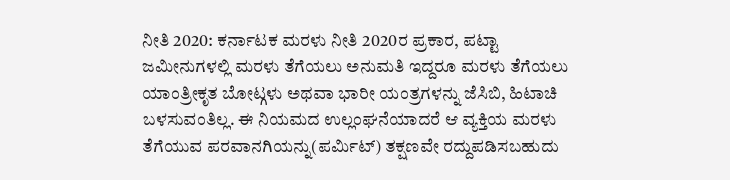ನೀತಿ 2020: ಕರ್ನಾಟಕ ಮರಳು ನೀತಿ 2020ರ ಪ್ರಕಾರ, ಪಟ್ಟಾ ಜಮೀನುಗಳಲ್ಲಿ ಮರಳು ತೆಗೆಯಲು ಅನುಮತಿ ಇದ್ದರೂ ಮರಳು ತೆಗೆಯಲು ಯಾಂತ್ರೀಕೃತ ಬೋಟ್ಗಳು ಅಥವಾ ಭಾರೀ ಯಂತ್ರಗಳನ್ನು ಜೆಸಿಬಿ, ಹಿಟಾಚಿ ಬಳಸುವಂತಿಲ್ಲ. ಈ ನಿಯಮದ ಉಲ್ಲಂಘನೆಯಾದರೆ ಆ ವ್ಯಕ್ತಿಯ ಮರಳು ತೆಗೆಯುವ ಪರವಾನಗಿಯನ್ನು(ಪರ್ಮಿಟ್) ತಕ್ಷಣವೇ ರದ್ದುಪಡಿಸಬಹುದು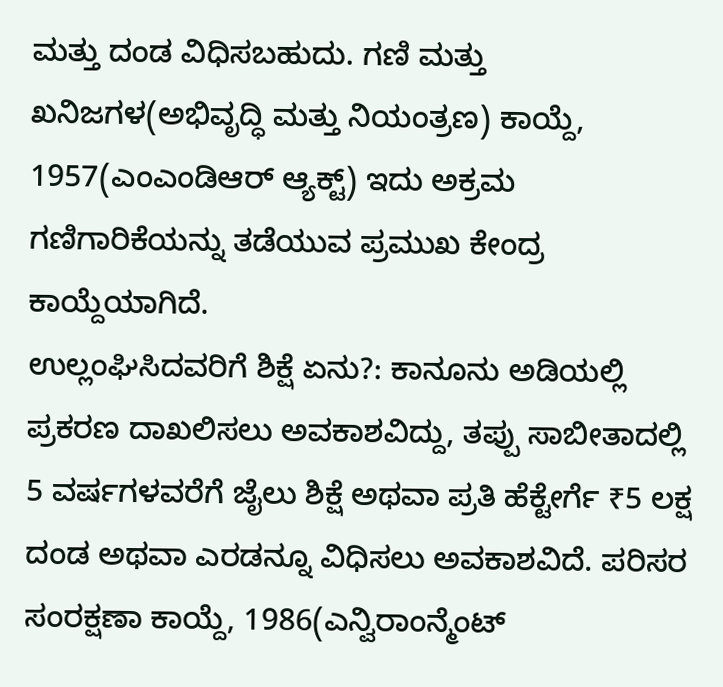ಮತ್ತು ದಂಡ ವಿಧಿಸಬಹುದು. ಗಣಿ ಮತ್ತು ಖನಿಜಗಳ(ಅಭಿವೃದ್ಧಿ ಮತ್ತು ನಿಯಂತ್ರಣ) ಕಾಯ್ದೆ, 1957(ಎಂಎಂಡಿಆರ್ ಆ್ಯಕ್ಟ್) ಇದು ಅಕ್ರಮ ಗಣಿಗಾರಿಕೆಯನ್ನು ತಡೆಯುವ ಪ್ರಮುಖ ಕೇಂದ್ರ ಕಾಯ್ದೆಯಾಗಿದೆ.
ಉಲ್ಲಂಘಿಸಿದವರಿಗೆ ಶಿಕ್ಷೆ ಏನು?: ಕಾನೂನು ಅಡಿಯಲ್ಲಿ ಪ್ರಕರಣ ದಾಖಲಿಸಲು ಅವಕಾಶವಿದ್ದು, ತಪ್ಪು ಸಾಬೀತಾದಲ್ಲಿ 5 ವರ್ಷಗಳವರೆಗೆ ಜೈಲು ಶಿಕ್ಷೆ ಅಥವಾ ಪ್ರತಿ ಹೆಕ್ಟೇರ್ಗೆ ₹5 ಲಕ್ಷ ದಂಡ ಅಥವಾ ಎರಡನ್ನೂ ವಿಧಿಸಲು ಅವಕಾಶವಿದೆ. ಪರಿಸರ ಸಂರಕ್ಷಣಾ ಕಾಯ್ದೆ, 1986(ಎನ್ವಿರಾಂನ್ಮೆಂಟ್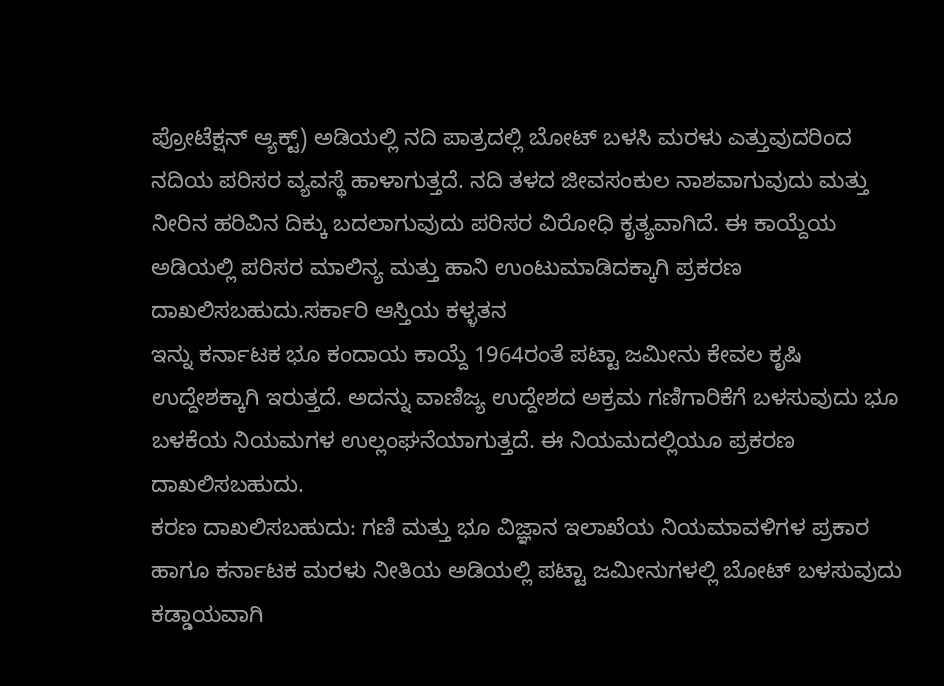ಪ್ರೋಟೆಕ್ಷನ್ ಆ್ಯಕ್ಟ್) ಅಡಿಯಲ್ಲಿ ನದಿ ಪಾತ್ರದಲ್ಲಿ ಬೋಟ್ ಬಳಸಿ ಮರಳು ಎತ್ತುವುದರಿಂದ ನದಿಯ ಪರಿಸರ ವ್ಯವಸ್ಥೆ ಹಾಳಾಗುತ್ತದೆ. ನದಿ ತಳದ ಜೀವಸಂಕುಲ ನಾಶವಾಗುವುದು ಮತ್ತು ನೀರಿನ ಹರಿವಿನ ದಿಕ್ಕು ಬದಲಾಗುವುದು ಪರಿಸರ ವಿರೋಧಿ ಕೃತ್ಯವಾಗಿದೆ. ಈ ಕಾಯ್ದೆಯ ಅಡಿಯಲ್ಲಿ ಪರಿಸರ ಮಾಲಿನ್ಯ ಮತ್ತು ಹಾನಿ ಉಂಟುಮಾಡಿದಕ್ಕಾಗಿ ಪ್ರಕರಣ ದಾಖಲಿಸಬಹುದು.ಸರ್ಕಾರಿ ಆಸ್ತಿಯ ಕಳ್ಳತನ
ಇನ್ನು ಕರ್ನಾಟಕ ಭೂ ಕಂದಾಯ ಕಾಯ್ದೆ 1964ರಂತೆ ಪಟ್ಟಾ ಜಮೀನು ಕೇವಲ ಕೃಷಿ ಉದ್ದೇಶಕ್ಕಾಗಿ ಇರುತ್ತದೆ. ಅದನ್ನು ವಾಣಿಜ್ಯ ಉದ್ದೇಶದ ಅಕ್ರಮ ಗಣಿಗಾರಿಕೆಗೆ ಬಳಸುವುದು ಭೂ ಬಳಕೆಯ ನಿಯಮಗಳ ಉಲ್ಲಂಘನೆಯಾಗುತ್ತದೆ. ಈ ನಿಯಮದಲ್ಲಿಯೂ ಪ್ರಕರಣ ದಾಖಲಿಸಬಹುದು.
ಕರಣ ದಾಖಲಿಸಬಹುದು: ಗಣಿ ಮತ್ತು ಭೂ ವಿಜ್ಞಾನ ಇಲಾಖೆಯ ನಿಯಮಾವಳಿಗಳ ಪ್ರಕಾರ ಹಾಗೂ ಕರ್ನಾಟಕ ಮರಳು ನೀತಿಯ ಅಡಿಯಲ್ಲಿ ಪಟ್ಟಾ ಜಮೀನುಗಳಲ್ಲಿ ಬೋಟ್ ಬಳಸುವುದು ಕಡ್ಡಾಯವಾಗಿ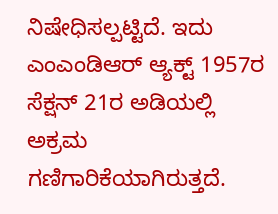ನಿಷೇಧಿಸಲ್ಪಟ್ಟಿದೆ. ಇದು ಎಂಎಂಡಿಆರ್ ಆ್ಯಕ್ಟ್ 1957ರ ಸೆಕ್ಷನ್ 21ರ ಅಡಿಯಲ್ಲಿ ಅಕ್ರಮ ಗಣಿಗಾರಿಕೆಯಾಗಿರುತ್ತದೆ.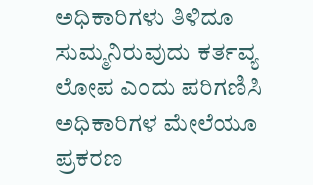ಅಧಿಕಾರಿಗಳು ತಿಳಿದೂ ಸುಮ್ಮನಿರುವುದು ಕರ್ತವ್ಯ ಲೋಪ ಎಂದು ಪರಿಗಣಿಸಿ ಅಧಿಕಾರಿಗಳ ಮೇಲೆಯೂ ಪ್ರಕರಣ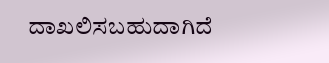ದಾಖಲಿಸಬಹುದಾಗಿದೆ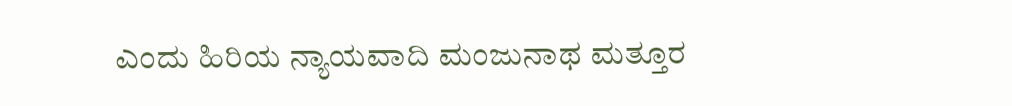ಎಂದು ಹಿರಿಯ ನ್ಯಾಯವಾದಿ ಮಂಜುನಾಥ ಮತ್ತೂರ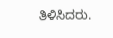ತಿಳಿಸಿದರು.